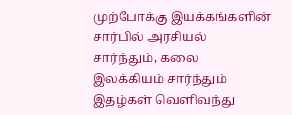முற்போக்கு இயக்கங்களின் சார்பில் அரசியல் சார்ந்தும், கலை இலக்கியம் சார்ந்தும் இதழ்கள் வெளிவந்து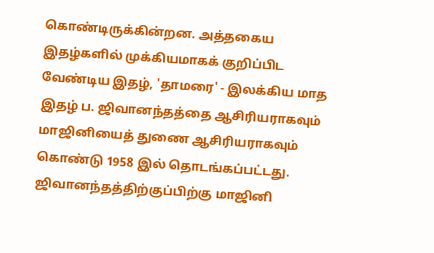கொண்டிருக்கின்றன. அத்தகைய இதழ்களில் முக்கியமாகக் குறிப்பிட வேண்டிய இதழ், 'தாமரை' - இலக்கிய மாத இதழ் ப. ஜிவானந்தத்தை ஆசிரியராகவும் மாஜினியைத் துணை ஆசிரியராகவும் கொண்டு 1958 இல் தொடங்கப்பட்டது. ஜிவானந்தத்திற்குப்பிற்கு மாஜினி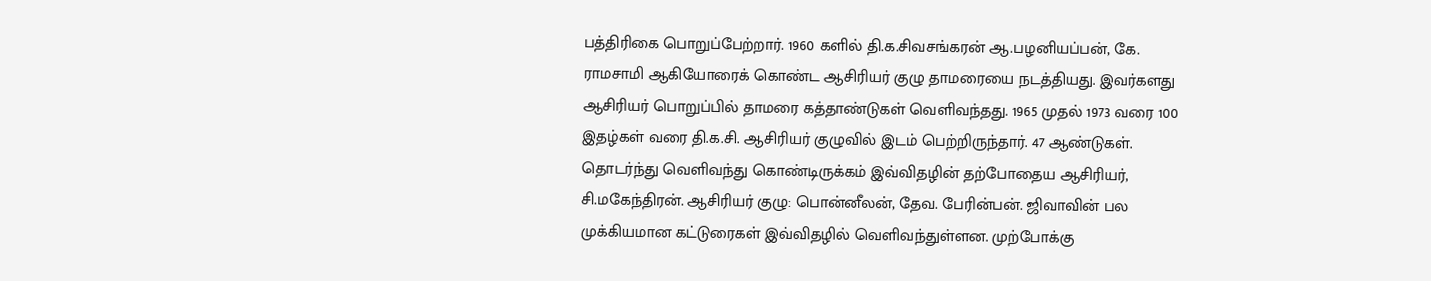பத்திரிகை பொறுப்பேற்றார். 1960 களில் தி.க.சிவசங்கரன் ஆ.பழனியப்பன், கே. ராமசாமி ஆகியோரைக் கொண்ட ஆசிரியர் குழு தாமரையை நடத்தியது. இவர்களது ஆசிரியர் பொறுப்பில் தாமரை கத்தாண்டுகள் வெளிவந்தது. 1965 முதல் 1973 வரை 100 இதழ்கள் வரை தி.க.சி. ஆசிரியர் குழுவில் இடம் பெற்றிருந்தார். 47 ஆண்டுகள். தொடர்ந்து வெளிவந்து கொண்டிருக்கம் இவ்விதழின் தற்போதைய ஆசிரியர், சி.மகேந்திரன். ஆசிரியர் குழு: பொன்னீலன், தேவ. பேரின்பன். ஜிவாவின் பல முக்கியமான கட்டுரைகள் இவ்விதழில் வெளிவந்துள்ளன. முற்போக்கு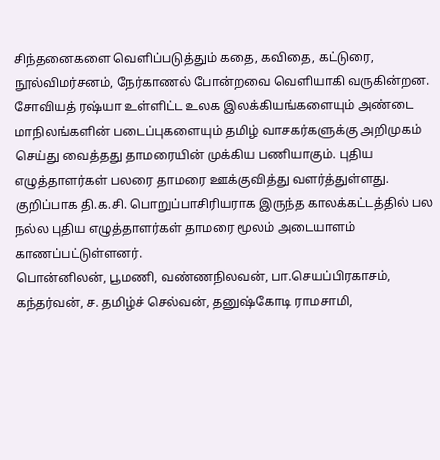சிந்தனைகளை வெளிப்படுத்தும் கதை, கவிதை, கட்டுரை, நூல்விமர்சனம், நேர்காணல் போன்றவை வெளியாகி வருகின்றன.
சோவியத் ரஷ்யா உள்ளிட்ட உலக இலக்கியங்களையும் அண்டை மாநிலங்களின் படைப்புகளையும் தமிழ் வாசகர்களுக்கு அறிமுகம் செய்து வைத்தது தாமரையின் முக்கிய பணியாகும். புதிய எழுத்தாளர்கள் பலரை தாமரை ஊக்குவித்து வளர்த்துள்ளது. குறிப்பாக தி.க.சி. பொறுப்பாசிரியராக இருந்த காலக்கட்டத்தில் பல நல்ல புதிய எழுத்தாளர்கள் தாமரை மூலம் அடையாளம் காணப்பட்டுள்ளனர்.
பொன்னிலன், பூமணி, வண்ணநிலவன், பா.செயப்பிரகாசம், கந்தர்வன், ச. தமிழ்ச் செல்வன், தனுஷ்கோடி ராமசாமி,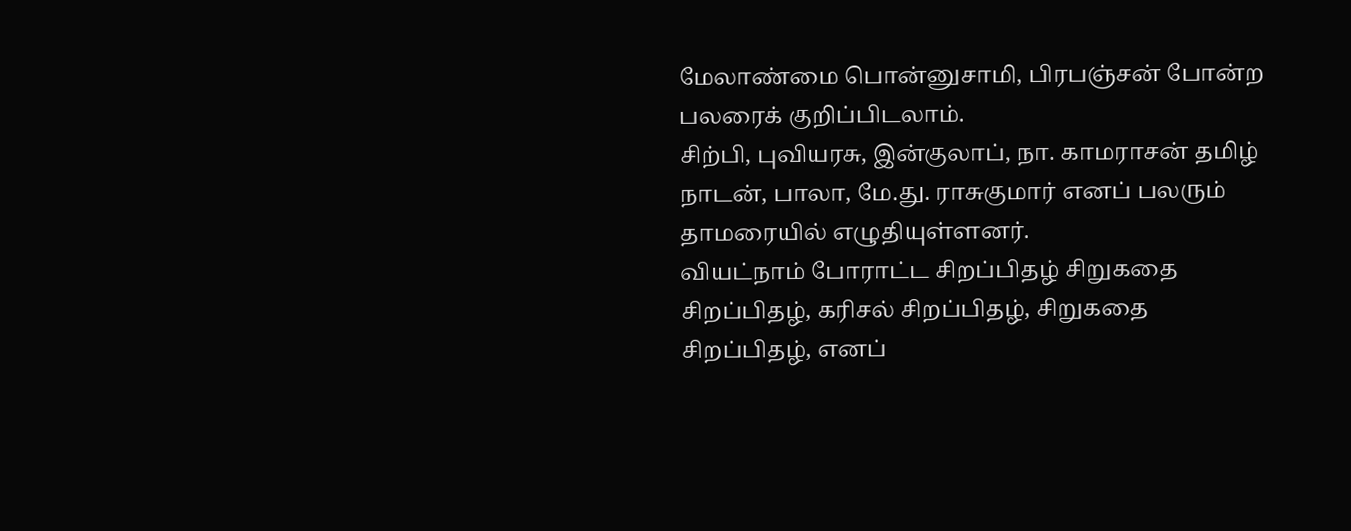மேலாண்மை பொன்னுசாமி, பிரபஞ்சன் போன்ற பலரைக் குறிப்பிடலாம்.
சிற்பி, புவியரசு, இன்குலாப், நா. காமராசன் தமிழ் நாடன், பாலா, மே.து. ராசுகுமார் எனப் பலரும் தாமரையில் எழுதியுள்ளனர்.
வியட்நாம் போராட்ட சிறப்பிதழ் சிறுகதை சிறப்பிதழ், கரிசல் சிறப்பிதழ், சிறுகதை சிறப்பிதழ், எனப்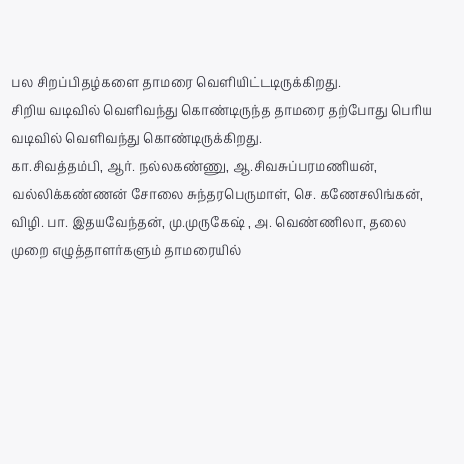பல சிறப்பிதழ்களை தாமரை வெளியிட்டடிருக்கிறது.
சிறிய வடிவில் வெளிவந்து கொண்டிருந்த தாமரை தற்போது பெரிய வடிவில் வெளிவந்து கொண்டிருக்கிறது.
கா.சிவத்தம்பி, ஆர். நல்லகண்ணு, ஆ.சிவசுப்பரமணியன், வல்லிக்கண்ணன் சோலை சுந்தரபெருமாள், செ. கணேசலிங்கன், விழி. பா. இதயவேந்தன், மு.முருகேஷ் , அ. வெண்ணிலா, தலை முறை எழுத்தாளர்களும் தாமரையில்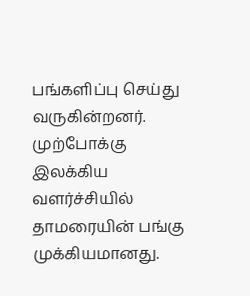பங்களிப்பு செய்து வருகின்றனர்.
முற்போக்கு இலக்கிய வளர்ச்சியில் தாமரையின் பங்கு முக்கியமானது.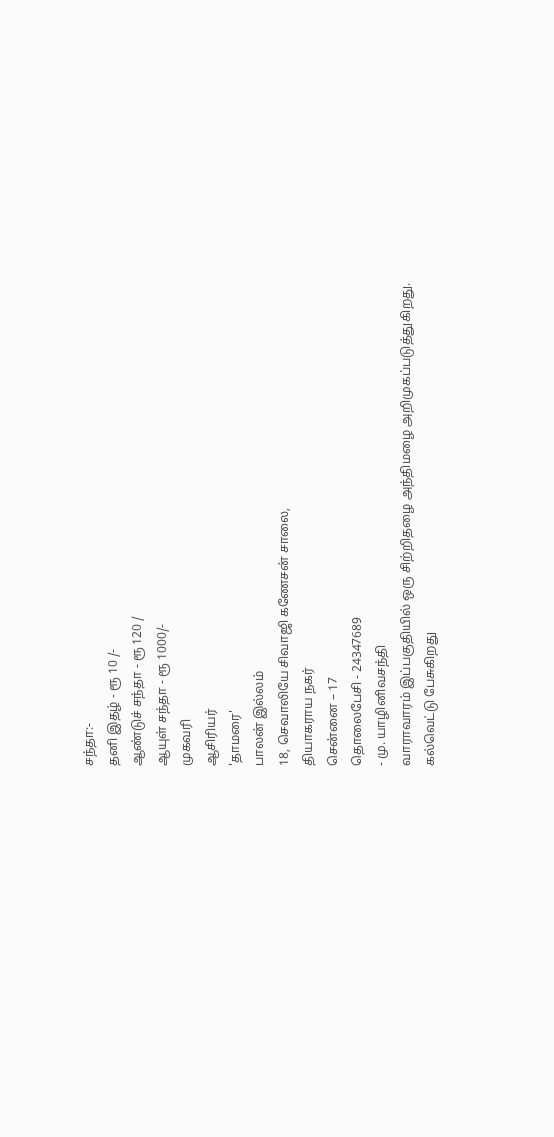சந்தா:-
தனி இதழ் - ரூ 10 /-
ஆண்டுச் சந்தா - ரூ 120 /
ஆயுள் சந்தா - ரூ 1000/-
முகவரி
ஆசிரியர்
'தாமரை'
பாலன் இல்லம்
18, செவாலியே சிவாஜி கணேசன் சாலை,
தியாகராய நகர்
சென்னை – 17
தொலைபேசி - 24347689
- மு. யாழினிவசந்தி
வாராவாரம் இப்பகுதியில் ஒரு சிற்றிதழை அந்திமழை அறிமுகப்படுத்துகிறது.
கல்வெட்டு பேசுகிறது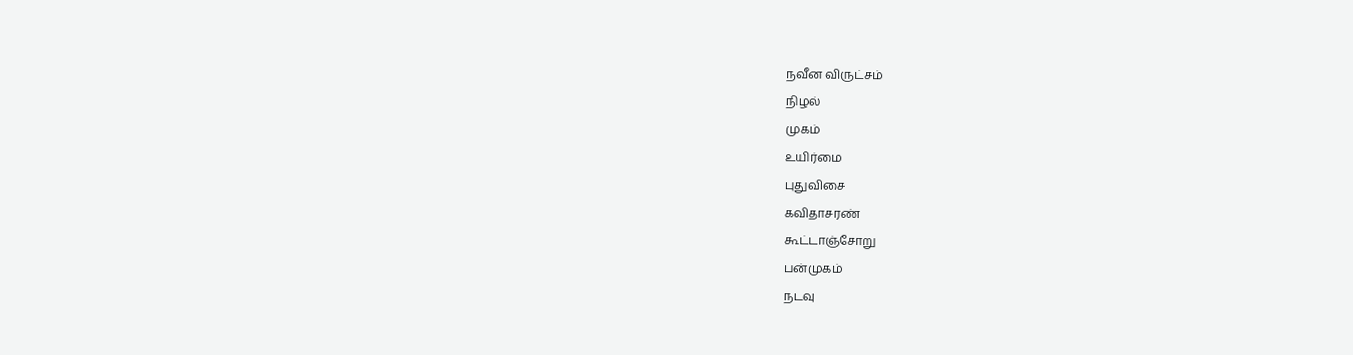நவீன விருட்சம்
நிழல்
முகம்
உயிர்மை
புதுவிசை
கவிதாசரண்
கூட்டாஞ்சோறு
பன்முகம்
நடவு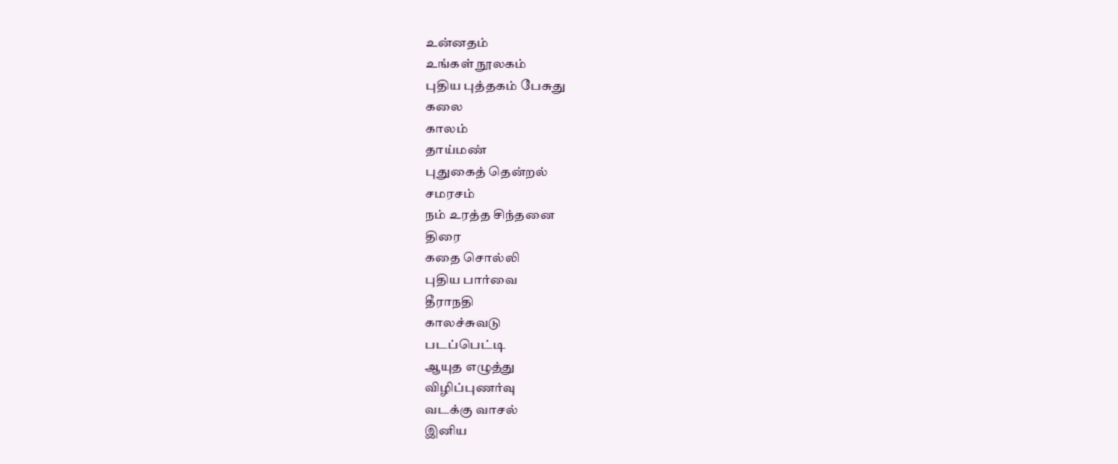உன்னதம்
உங்கள் நூலகம்
புதிய புத்தகம் பேசுது
கலை
காலம்
தாய்மண்
புதுகைத் தென்றல்
சமரசம்
நம் உரத்த சிந்தனை
திரை
கதை சொல்லி
புதிய பார்வை
தீராநதி
காலச்சுவடு
படப்பெட்டி
ஆயுத எழுத்து
விழிப்புணர்வு
வடக்கு வாசல்
இனிய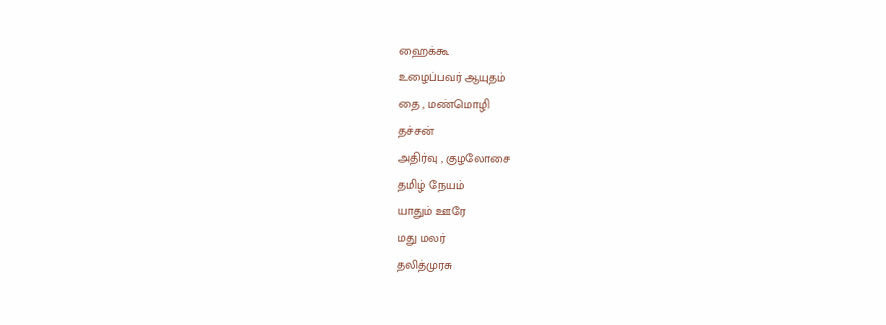ஹைக்கூ
உழைப்பவர் ஆயுதம்
தை , மண்மொழி
தச்சன்
அதிர்வு , குழலோசை
தமிழ் நேயம்
யாதும் ஊரே
மது மலர்
தலித்முரசு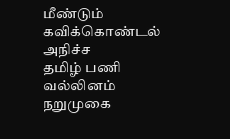மீண்டும் கவிக்கொண்டல்
அநிச்ச
தமிழ் பணி
வல்லினம்
நறுமுகை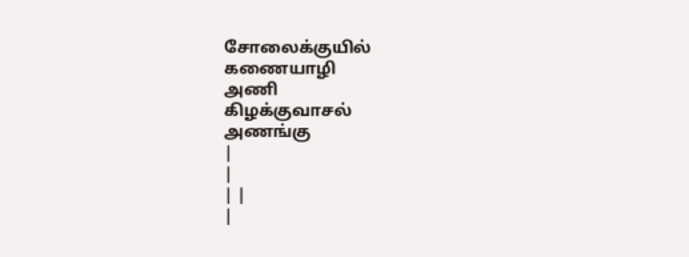சோலைக்குயில்
கணையாழி
அணி
கிழக்குவாசல்
அணங்கு
|
|
| |
|